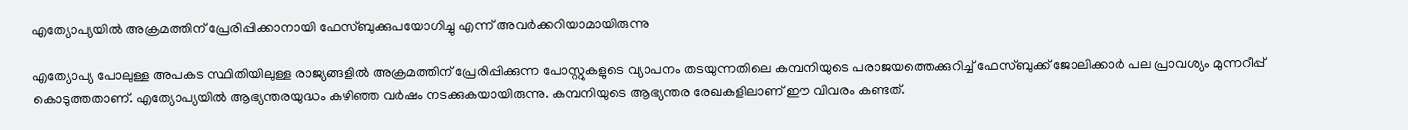എത്യോപ്യയില്‍ അക്രമത്തിന് പ്രേരിപ്പിക്കാനായി ഫേസ്‌ബുക്കുപയോഗിച്ചു എന്ന് അവര്‍ക്കറിയാമായിരുന്നു

എത്യോപ്യ പോലുള്ള അപകട സ്ഥിതിയിലുള്ള രാജ്യങ്ങളില്‍ അക്രമത്തിന് പ്രേരിപ്പിക്കുന്ന പോസ്റ്റുകളുടെ വ്യാപനം തടയുന്നതിലെ കമ്പനിയുടെ പരാജയത്തെക്കുറിച്ച് ഫേസ്‌ബുക്ക് ജോലിക്കാര്‍ പല പ്രാവശ്യം മുന്നറീപ്പ് കൊടുത്തതാണ്. എത്യോപ്യയില്‍ ആഭ്യന്തരയുദ്ധം കഴിഞ്ഞ വര്‍ഷം നടക്കുകയായിരുന്നു. കമ്പനിയുടെ ആഭ്യന്തര രേഖകളിലാണ് ഈ വിവരം കണ്ടത്.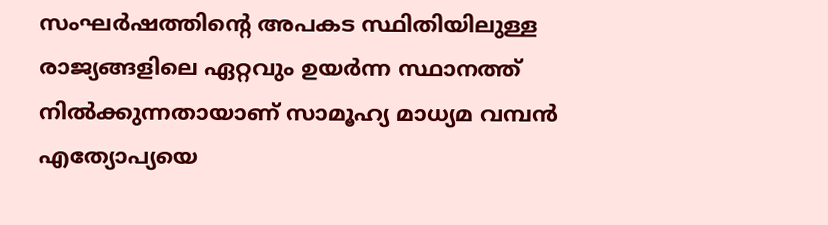സംഘര്‍ഷത്തിന്റെ അപകട സ്ഥിതിയിലുള്ള രാജ്യങ്ങളിലെ ഏറ്റവും ഉയര്‍ന്ന സ്ഥാനത്ത് നില്‍ക്കുന്നതായാണ് സാമൂഹ്യ മാധ്യമ വമ്പന്‍ എത്യോപ്യയെ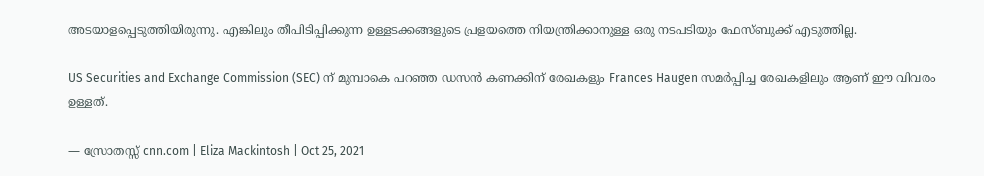അടയാളപ്പെടുത്തിയിരുന്നു. എങ്കിലും തീപിടിപ്പിക്കുന്ന ഉള്ളടക്കങ്ങളുടെ പ്രളയത്തെ നിയന്ത്രിക്കാനുള്ള ഒരു നടപടിയും ഫേസ്‌ബുക്ക് എടുത്തില്ല.

US Securities and Exchange Commission (SEC) ന് മുമ്പാകെ പറഞ്ഞ ഡസന്‍ കണക്കിന് രേഖകളും Frances Haugen സമര്‍പ്പിച്ച രേഖകളിലും ആണ് ഈ വിവരം ഉള്ളത്.

— സ്രോതസ്സ് cnn.com | Eliza Mackintosh | Oct 25, 2021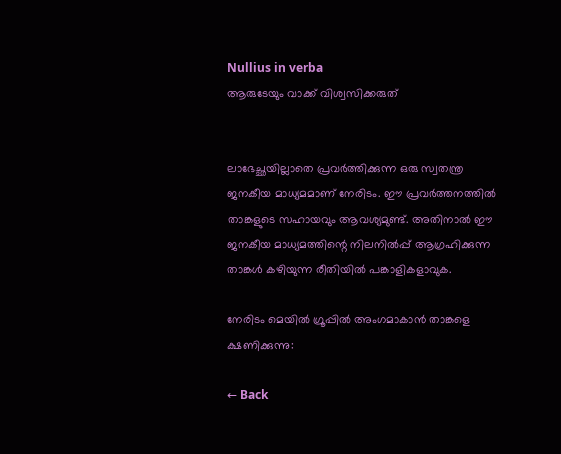Nullius in verba
ആരുടേയും വാക്ക് വിശ്വസിക്കരുത്


ലാഭേച്ഛയില്ലാതെ പ്രവര്‍ത്തിക്കുന്ന ഒരു സ്വതന്ത്ര ജനകീയ മാധ്യമമാണ് നേരിടം. ഈ പ്രവര്‍ത്തനത്തില്‍ താങ്കളുടെ സഹായവും ആവശ്യമുണ്ട്. അതിനാല്‍ ഈ ജനകീയ മാധ്യമത്തിന്റെ നിലനില്‍പ്പ് ആഗ്രഹിക്കുന്ന താങ്കള്‍ കഴിയുന്ന രീതിയില്‍ പങ്കാളികളാവുക.

നേരിടം മെയില്‍ ഗ്രൂപ്പില്‍ അംഗമാകാന്‍ താങ്കളെ ക്ഷണിക്കുന്നു:

← Back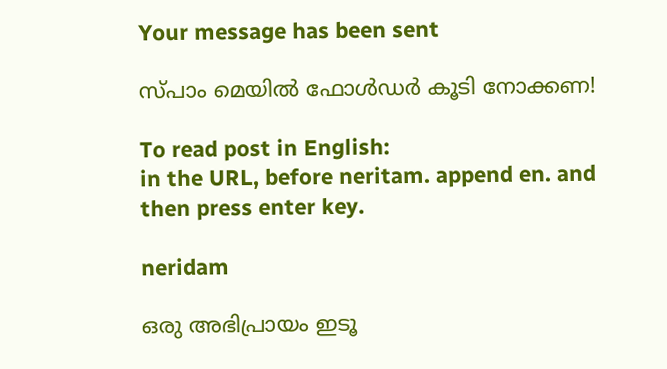Your message has been sent

സ്പാം മെയില്‍ ഫോള്‍ഡര്‍ കൂടി നോക്കണ!

To read post in English:
in the URL, before neritam. append en. and then press enter key.

neridam

ഒരു അഭിപ്രായം ഇടൂ